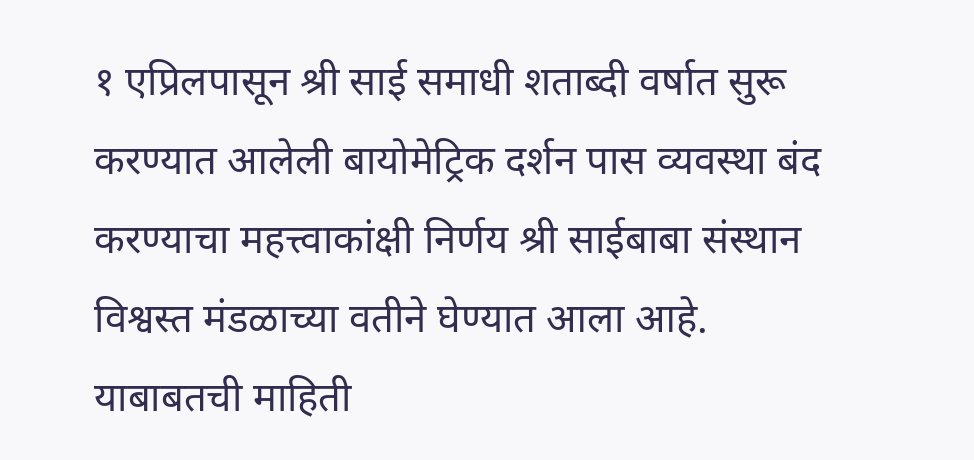१ एप्रिलपासून श्री साई समाधी शताब्दी वर्षात सुरू करण्यात आलेली बायोमेट्रिक दर्शन पास व्यवस्था बंद करण्याचा महत्त्वाकांक्षी निर्णय श्री साईबाबा संस्थान विश्वस्त मंडळाच्या वतीने घेण्यात आला आहे. याबाबतची माहिती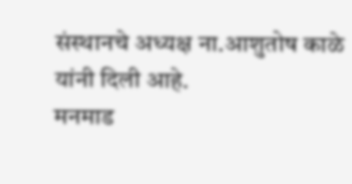संस्थानचे अध्यक्ष ना.आशुतोष काळे यांनी दिली आहे.
मनमाड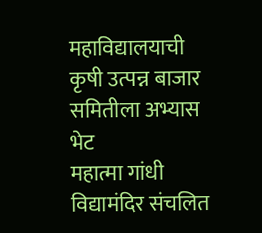महाविद्यालयाची कृषी उत्पन्न बाजार समितीला अभ्यास भेट
महात्मा गांधी विद्यामंदिर संचलित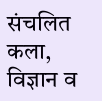संचलित कला, विज्ञान व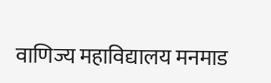वाणिज्य महाविद्यालय मनमाड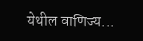येथील वाणिज्य...